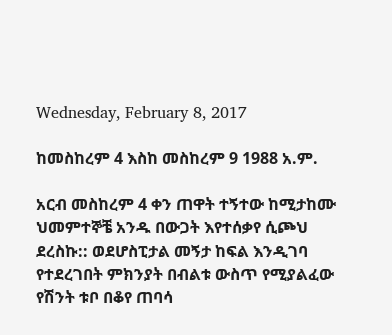Wednesday, February 8, 2017

ከመስከረም 4 እስከ መስከረም 9 1988 አ.ም.

አርብ መስከረም 4 ቀን ጠዋት ተኝተው ከሚታከሙ ህመምተኞቼ አንዱ በውጋት እየተሰቃየ ሲጮህ ደረስኩ:: ወደሆስፒታል መኝታ ከፍል እንዲገባ የተደረገበት ምክንያት በብልቱ ውስጥ የሚያልፈው የሽንት ቱቦ በቆየ ጠባሳ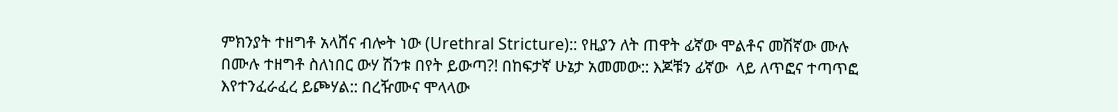ምክንያት ተዘግቶ አላሸና ብሎት ነው (Urethral Stricture):: የዚያን ለት ጠዋት ፊኛው ሞልቶና መሽኛው ሙሉ በሙሉ ተዘግቶ ስለነበር ውሃ ሽንቱ በየት ይውጣ?! በከፍታኛ ሁኔታ አመመው:: እጆቹን ፊኛው  ላይ ለጥፎና ተጣጥፎ እየተንፈራፈረ ይጮሃል:: በረዥሙና ሞላላው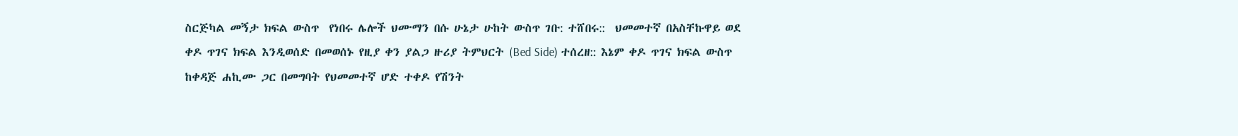ስርጅካል መኝታ ክፍል ውስጥ  የነበሩ ሌሎች ህሙማን በሱ ሁኔታ ሁከት ውስጥ ገቡ: ተሸበሩ::  ህመመተኛ በአስቸኩዋይ ወደ ቀዶ ጥገና ክፍል እንዲወሰድ በመወሰኑ የዚያ ቀን ያልጋ ዙሪያ ትምህርት (Bed Side) ተሰረዘ:: እኔም ቀዶ ጥገና ክፍል ውስጥ ከቀዳጅ ሐኪሙ ጋር በመግባት የህመመተኛ ሆድ ተቀዶ የሽንት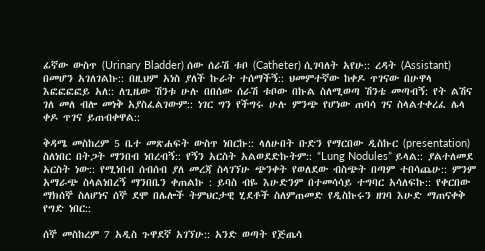ፊኛው ውስጥ (Urinary Bladder) ሰው ሰራሽ ቱቦ (Catheter) ሲገባለት አየሁ:: ረዳት (Assistant) በመሆን አገለገልኩ:: በዚህም አነስ ያለች ኩራት ተሰማችኝ:: ህመምተኛው ከቀዶ ጥገናው በሁዋላ እፎፎፎፎይ አለ:: ለጊዜው ሽንቱ ሁሉ በበሰው ሰራሽ ቱቦው በኩል ስለሚወጣ ሽንቴ መጣብኝ: የት ልሽና ገለ መለ ብሎ መነቅ አያስፈልገውም:: ነገር ግን የችግሩ ሁሉ ምንጭ የሆነው ጠባሳ ገና ስላልተቀረፈ ሌላ ቀዶ ጥገና ይጠብቀዋል::

ቅዳሜ መስከረም 5 ቤተ መጽሐፍት ውስጥ ነበርኩ:: ላለሁበት ቡድን የማርበው ዲስኩር (presentation) ስለነበር በትጋት ማንበብ ነበረብኝ:: የኝን አርስት አልወደድኩትም:: “Lung Nodules” ይላል:: ያልተለመደ አርስት ነው:: የሚነበብ ሰብሰብ ያለ መረጃ ስላገኘሁ ጭንቀት የወለደው ብስጭት በጣም ተበሳጨሁ:: ምንም አማራጭ ስላልነበረኝ ማንበቤን ቀጠልኩ : ይባስ ብዬ እሁድንም በተመሳሳይ ተግባር አሳለፍኩ:: የቀርበው ማክሰኞ ስለሆነና ሰኞ ደሞ በሌሎች ትምህርታዊ ሂደቶች ስለምጠመድ የዲስኩሩን ዘገባ እሁድ ማጠናቀቅ የግድ ነበር::

ሰኞ መስከረም 7 አዲስ ጉዋደኛ አገኘሁ:: አንድ ወጣት የጅጤሳ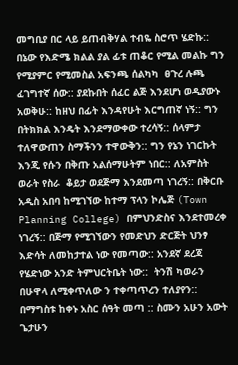መግቢያ በር ላይ ይጠብቅሃል ተብዬ ስሮጥ ሄድኩ:: በኔው የእድሜ ክልል ያል ፊቱ ጠቆር የሚል መልኩ ግን የሚያምር የሚመስል አፍንጫ ሰልካካ  ፀጉረ ሉጫ ፈገግተኛ ሰው:: ያደኩበት ሰፈር ልጅ እንደሆነ ወዲያውኑ አወቅሁ:: ከዘህ በፊት እንዳየሁት እርግጠኛ ነኝ:: ግን በትክክል እንዴት እንደማውቀው ተረሳኝ:: ሰላምታ ተለዋውጠን ስማችንን ተዋውቅን:: ግን የኔን ነገርኩት እንጂ የሱን በቅጡ አልሰማሁትም ነበር:: ለአምስት ወራት የስራ  ቆይታ ወደጅማ እንደመጣ ነገረኝ:: በቅርቡ አዲስ አበባ ከሚገኘው ከተማ ፕላን ኮሌጅ (Town Planning College) በምህንድስና እንደተመረቀ ነገረኝ:: በጅማ የሚገኘውን የመድህን ድርጅት ህንፃ እድሳት ለመከታተል ነው የመጣው:: አንደኛ ደረጃ የሄድነው አንድ ትምህርትቤት ነው::  ትንሽ ካወራን በሁዋላ ለሚቀጥለው ን ተቀጣጥረን ተለያየን::  በማግስቱ ከቀኑ አስር ሰዓት መጣ :: ስሙን አሁን አውት ጌታሁን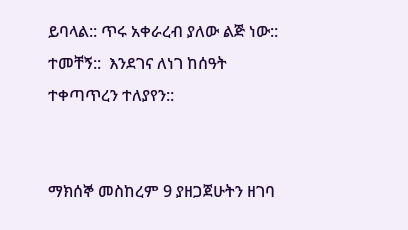ይባላል:: ጥሩ አቀራረብ ያለው ልጅ ነው:: ተመቸኝ::  እንደገና ለነገ ከሰዓት ተቀጣጥረን ተለያየን::


ማክሰኞ መስከረም 9 ያዘጋጀሁትን ዘገባ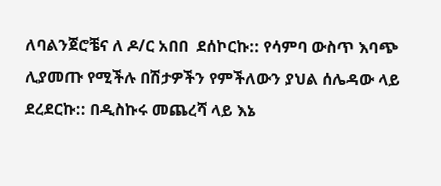ለባልንጀሮቼና ለ ዶ/ር አበበ  ደሰኮርኩ:: የሳምባ ውስጥ እባጭ ሊያመጡ የሚችሉ በሽታዎችን የምችለውን ያህል ሰሌዳው ላይ ደረደርኩ:: በዲስኩሩ መጨረሻ ላይ እኔ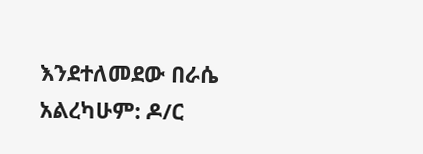እንደተለመደው በራሴ አልረካሁም: ዶ/ር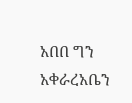አበበ ግን አቀራረአቤን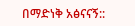በማድነቅ አፅናናኝ::